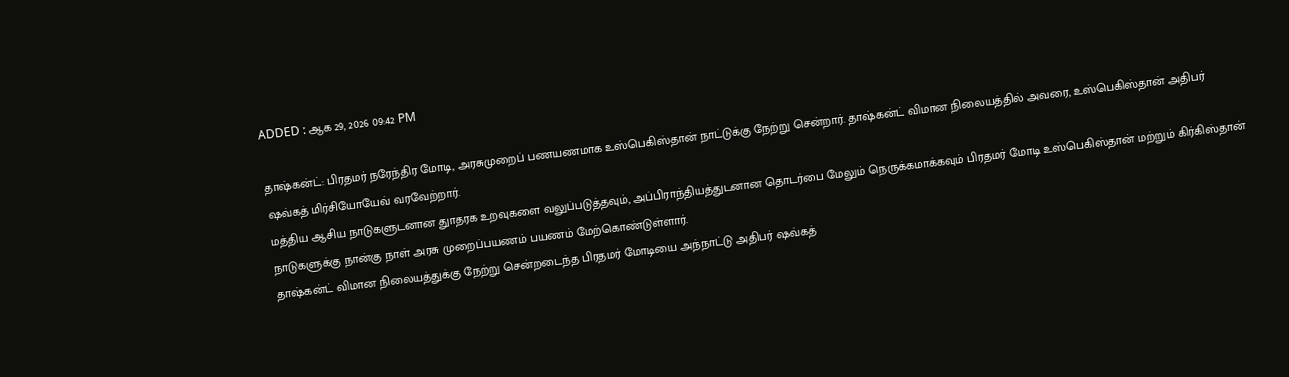ADDED : ஆக 29, 2026 09:42 PM

தாஷ்கன்ட்: பிரதமர் நரேந்திர மோடி, அரசுமுறைப் பணயணமாக உஸ்பெகிஸ்தான் நாட்டுக்கு நேற்று சென்றார். தாஷ்கன்ட் விமான நிலையத்தில் அவரை, உஸ்பெகிஸ்தான் அதிபர் ஷவ்கத் மிர்சியோயேவ் வரவேற்றார்.
மத்திய ஆசிய நாடுகளுடனான துாதரக உறவுகளை வலுப்படுத்தவும், அப்பிராந்தியத்துடனான தொடர்பை மேலும் நெருக்கமாக்கவும் பிரதமர் மோடி உஸ்பெகிஸ்தான் மற்றும் கிர்கிஸ்தான் நாடுகளுக்கு நான்கு நாள் அரசு முறைப்பயணம் பயணம் மேற்கொண்டுள்ளார்.
தாஷ்கன்ட் விமான நிலையத்துக்கு நேற்று சென்றடைந்த பிரதமர் மோடியை அந்நாட்டு அதிபர் ஷவ்கத்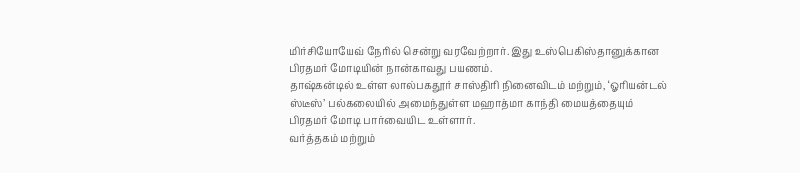மிர்சியோயேவ் நேரில் சென்று வரவேற்றார். இது உஸ்பெகிஸ்தானுக்கான பிரதமர் மோடியின் நான்காவது பயணம்.
தாஷ்கன்டில் உள்ள லால்பகதூர் சாஸ்திரி நினைவிடம் மற்றும், ‘ஓரியன்டல் ஸ்டீஸ்’ பல்கலையில் அமைந்துள்ள மஹாத்மா காந்தி மையத்தையும் பிரதமர் மோடி பார்வையிட உள்ளார்.
வர்த்தகம் மற்றும்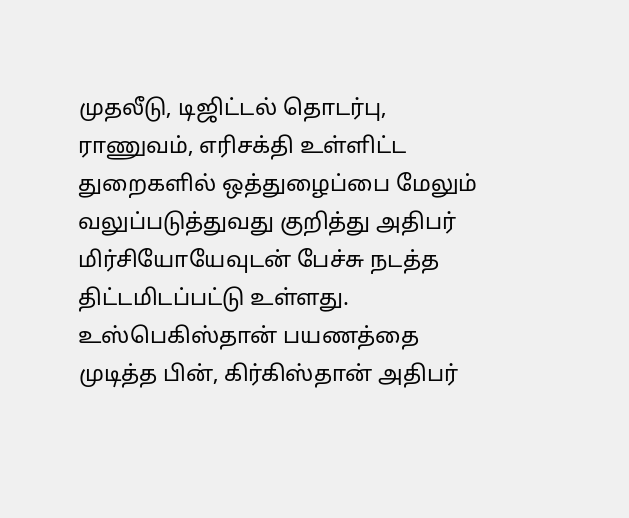முதலீடு, டிஜிட்டல் தொடர்பு, ராணுவம், எரிசக்தி உள்ளிட்ட துறைகளில் ஒத்துழைப்பை மேலும் வலுப்படுத்துவது குறித்து அதிபர் மிர்சியோயேவுடன் பேச்சு நடத்த திட்டமிடப்பட்டு உள்ளது.
உஸ்பெகிஸ்தான் பயணத்தை முடித்த பின், கிர்கிஸ்தான் அதிபர்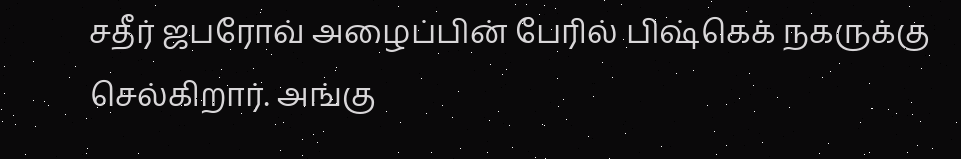சதீர் ஜபரோவ் அழைப்பின் பேரில் பிஷ்கெக் நகருக்கு செல்கிறார். அங்கு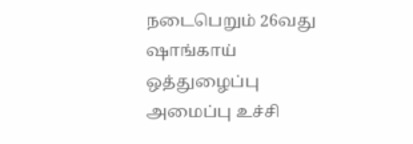நடைபெறும் 26வது ஷாங்காய் ஒத்துழைப்பு அமைப்பு உச்சி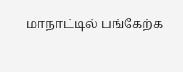மாநாட்டில் பங்கேற்க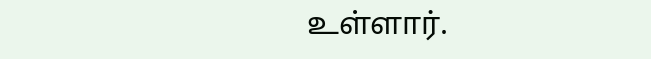உள்ளார்.